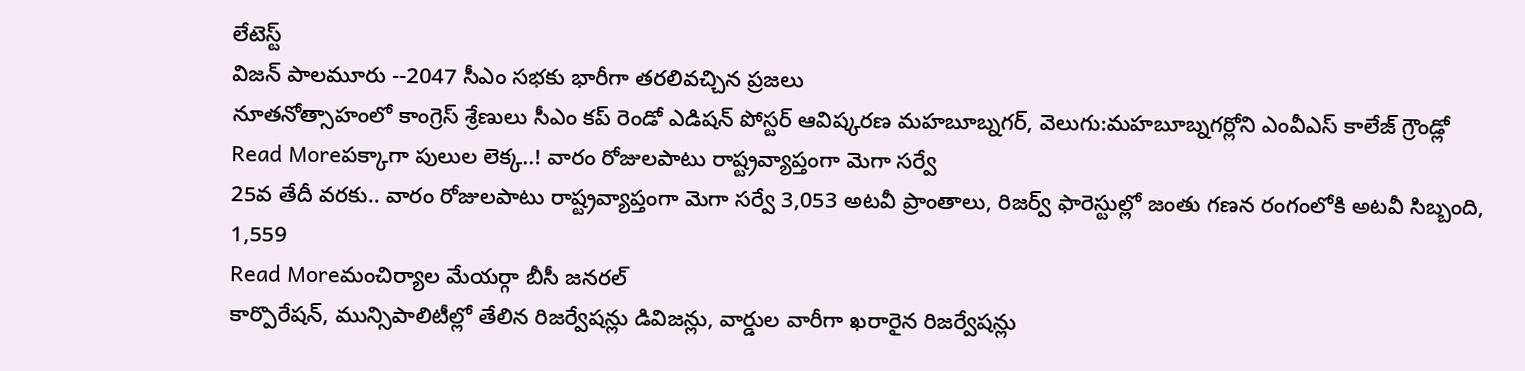లేటెస్ట్
విజన్ పాలమూరు --2047 సీఎం సభకు భారీగా తరలివచ్చిన ప్రజలు
నూతనోత్సాహంలో కాంగ్రెస్ శ్రేణులు సీఎం కప్ రెండో ఎడిషన్ పోస్టర్ ఆవిష్కరణ మహబూబ్నగర్, వెలుగు:మహబూబ్నగర్లోని ఎంవీఎస్ కాలేజ్ గ్రౌండ్లో
Read Moreపక్కాగా పులుల లెక్క..! వారం రోజులపాటు రాష్ట్రవ్యాప్తంగా మెగా సర్వే
25వ తేదీ వరకు.. వారం రోజులపాటు రాష్ట్రవ్యాప్తంగా మెగా సర్వే 3,053 అటవీ ప్రాంతాలు, రిజర్వ్ ఫారెస్టుల్లో జంతు గణన రంగంలోకి అటవీ సిబ్బంది, 1,559
Read Moreమంచిర్యాల మేయర్గా బీసీ జనరల్
కార్పొరేషన్, మున్సిపాలిటీల్లో తేలిన రిజర్వేషన్లు డివిజన్లు, వార్డుల వారీగా ఖరారైన రిజర్వేషన్లు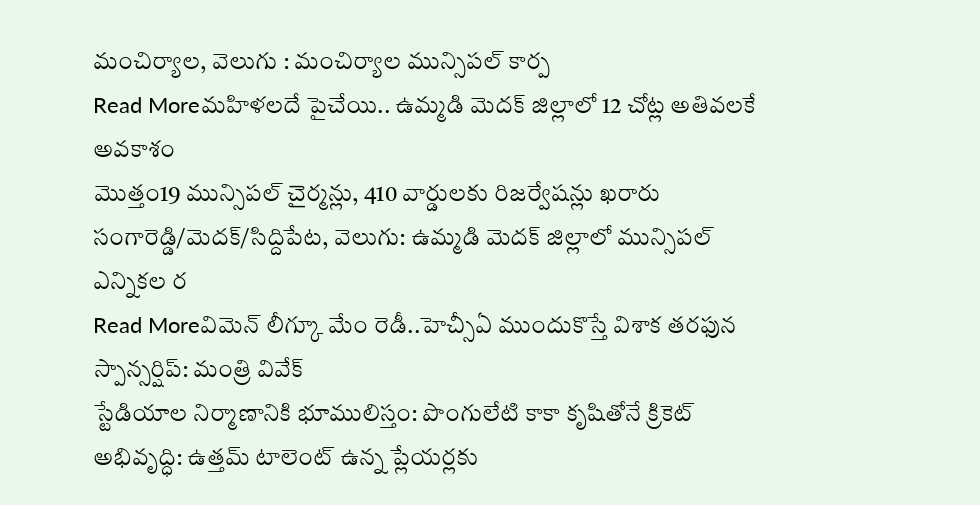మంచిర్యాల, వెలుగు : మంచిర్యాల మున్సిపల్ కార్ప
Read Moreమహిళలదే పైచేయి.. ఉమ్మడి మెదక్ జిల్లాలో 12 చోట్ల అతివలకే అవకాశం
మొత్తం19 మున్సిపల్ చైర్మన్లు, 410 వార్డులకు రిజర్వేషన్లు ఖరారు సంగారెడ్డి/మెదక్/సిద్దిపేట, వెలుగు: ఉమ్మడి మెదక్ జిల్లాలో మున్సిపల్ ఎన్నికల ర
Read Moreవిమెన్ లీగ్కూ మేం రెడీ..హెచ్సీఏ ముందుకొస్తే విశాక తరఫున స్పాన్సర్షిప్: మంత్రి వివేక్
స్టేడియాల నిర్మాణానికి భూములిస్తం: పొంగులేటి కాకా కృషితోనే క్రికెట్ అభివృద్ధి: ఉత్తమ్ టాలెంట్ ఉన్న ప్లేయర్లకు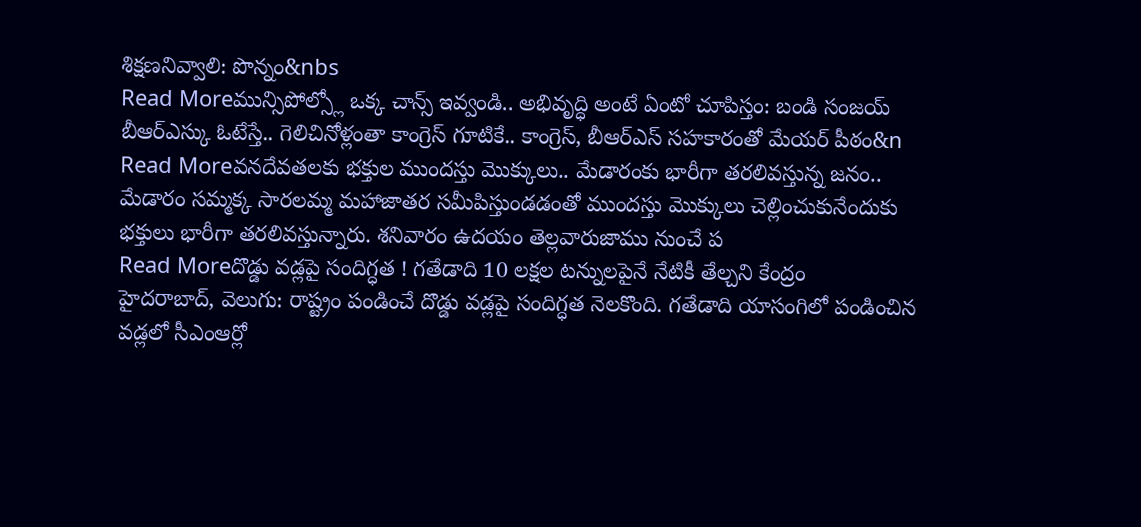శిక్షణనివ్వాలి: పొన్నం&nbs
Read Moreమున్సిపోల్స్లో ఒక్క చాన్స్ ఇవ్వండి.. అభివృద్ధి అంటే ఏంటో చూపిస్తం: బండి సంజయ్
బీఆర్ఎస్కు ఓటేస్తే.. గెలిచినోళ్లంతా కాంగ్రెస్ గూటికే.. కాంగ్రెస్, బీఆర్ఎస్ సహకారంతో మేయర్ పీఠం&n
Read Moreవనదేవతలకు భక్తుల ముందస్తు మొక్కులు.. మేడారంకు భారీగా తరలివస్తున్న జనం..
మేడారం సమ్మక్క సారలమ్మ మహాజాతర సమీపిస్తుండడంతో ముందస్తు మొక్కులు చెల్లించుకునేందుకు భక్తులు భారీగా తరలివస్తున్నారు. శనివారం ఉదయం తెల్లవారుజాము నుంచే ప
Read Moreదొడ్డు వడ్లపై సందిగ్ధత ! గతేడాది 10 లక్షల టన్నులపైనే నేటికీ తేల్చని కేంద్రం
హైదరాబాద్, వెలుగు: రాష్ట్రం పండించే దొడ్డు వడ్లపై సందిగ్ధత నెలకొంది. గతేడాది యాసంగిలో పండించిన వడ్లలో సీఎంఆర్లో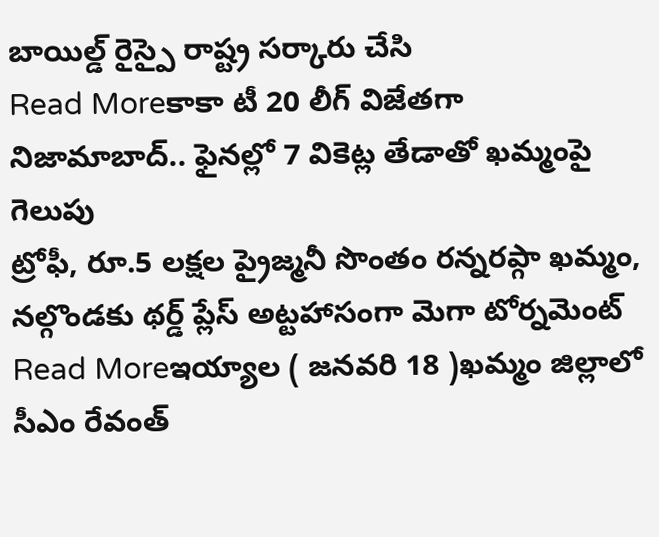బాయిల్డ్ రైస్పై రాష్ట్ర సర్కారు చేసి
Read Moreకాకా టీ 20 లీగ్ విజేతగా నిజామాబాద్.. ఫైనల్లో 7 వికెట్ల తేడాతో ఖమ్మంపై గెలుపు
ట్రోఫీ, రూ.5 లక్షల ప్రైజ్మనీ సొంతం రన్నరప్గా ఖమ్మం, నల్గొండకు థర్డ్ ప్లేస్ అట్టహాసంగా మెగా టోర్నమెంట్
Read Moreఇయ్యాల ( జనవరి 18 )ఖమ్మం జిల్లాలో సీఎం రేవంత్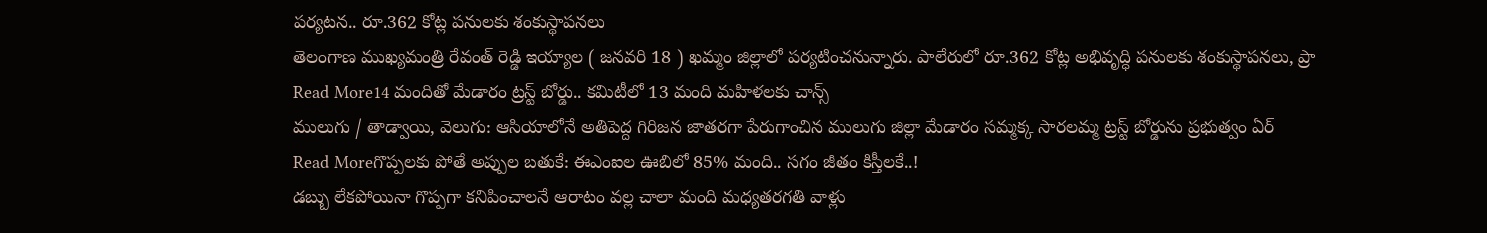పర్యటన.. రూ.362 కోట్ల పనులకు శంకుస్థాపనలు
తెలంగాణ ముఖ్యమంత్రి రేవంత్ రెడ్డి ఇయ్యాల ( జనవరి 18 ) ఖమ్మం జిల్లాలో పర్యటించనున్నారు. పాలేరులో రూ.362 కోట్ల అభివృద్ధి పనులకు శంకుస్థాపనలు, ప్రా
Read More14 మందితో మేడారం ట్రస్ట్ బోర్డు.. కమిటీలో 13 మంది మహిళలకు చాన్స్
ములుగు / తాడ్వాయి, వెలుగు: ఆసియాలోనే అతిపెద్ద గిరిజన జాతరగా పేరుగాంచిన ములుగు జిల్లా మేడారం సమ్మక్క సారలమ్మ ట్రస్ట్ బోర్డును ప్రభుత్వం ఏర్
Read Moreగొప్పలకు పోతే అప్పుల బతుకే: ఈఎంఐల ఊబిలో 85% మంది.. సగం జీతం కిస్తీలకే..!
డబ్బు లేకపోయినా గొప్పగా కనిపించాలనే ఆరాటం వల్ల చాలా మంది మధ్యతరగతి వాళ్లు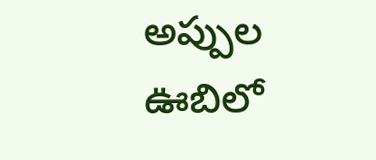అప్పుల ఊబిలో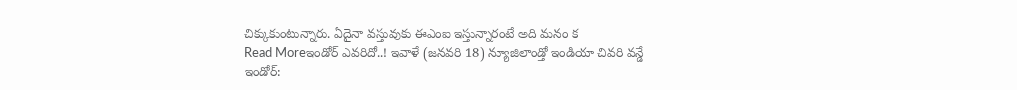చిక్కుకుంటున్నారు. ఏదైనా వస్తువుకు ఈఎంఐ ఇస్తున్నారంటే అది మనం క
Read Moreఇండోర్ ఎవరిదో..! ఇవాళే (జనవరి 18) న్యూజిలాండ్తో ఇండియా చివరి వన్డే
ఇండోర్: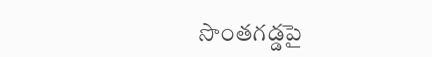సొంతగడ్డపై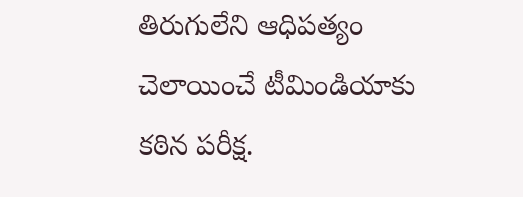తిరుగులేని ఆధిపత్యం చెలాయించే టీమిండియాకు కఠిన పరీక్ష.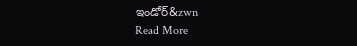ఇండోర్&zwn
Read More